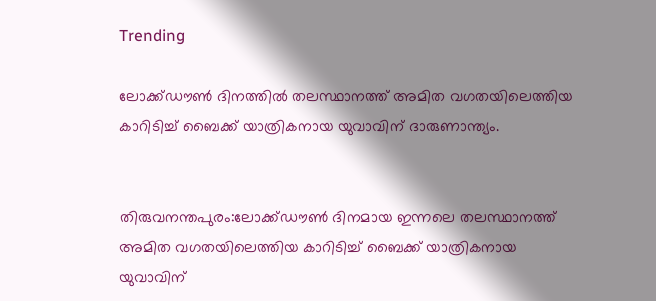Trending

ലോക്ക്ഡൗൺ ദിനത്തിൽ തലസ്ഥാനത്ത് അമിത വഗതയിലെത്തിയ കാറിടിച്ച് ബൈക്ക് യാത്രികനായ യുവാവിന് ദാരുണാന്ത്യം.


തിരുവനന്തപുരം:ലോക്ക്ഡൗൺ ദിനമായ ഇന്നലെ തലസ്ഥാനത്ത് അമിത വഗതയിലെത്തിയ കാറിടിച്ച് ബൈക്ക് യാത്രികനായ യുവാവിന്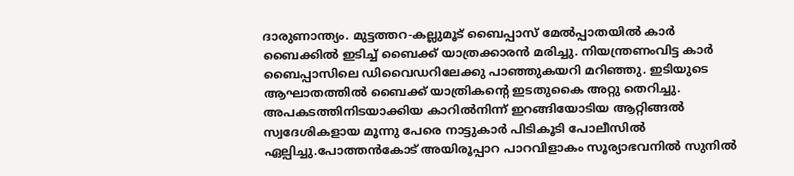ദാരുണാന്ത്യം. മുട്ടത്തറ-കല്ലുമൂട് ബൈപ്പാസ് മേൽപ്പാതയിൽ കാർ ബൈക്കിൽ ഇടിച്ച് ബൈക്ക്‌ യാത്രക്കാരൻ മരിച്ചു. നിയന്ത്രണംവിട്ട കാർ ബൈപ്പാസിലെ ഡിവൈഡറിലേക്കു പാഞ്ഞുകയറി മറിഞ്ഞു. ഇടിയുടെ ആഘാതത്തിൽ ബൈക്ക് യാത്രികന്റെ ഇടതുകൈ അറ്റു തെറിച്ചു. അപകടത്തിനിടയാക്കിയ കാറിൽനിന്ന് ഇറങ്ങിയോടിയ ആറ്റിങ്ങൽ സ്വദേശികളായ മൂന്നു പേരെ നാട്ടുകാർ പിടികൂടി പോലീസിൽ ഏല്പിച്ചു.പോത്തൻകോട് അയിരൂപ്പാറ പാറവിളാകം സൂര്യാഭവനിൽ സുനിൽ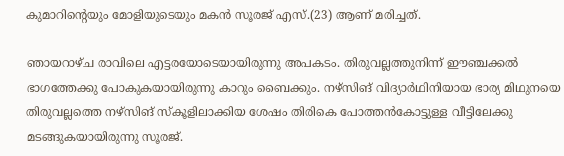കുമാറിന്റെയും മോളിയുടെയും മകൻ സൂരജ് എസ്.(23) ആണ് മരിച്ചത്.

ഞായറാഴ്ച രാവിലെ എട്ടരയോടെയായിരുന്നു അപകടം. തിരുവല്ലത്തുനിന്ന് ഈഞ്ചക്കൽ ഭാഗത്തേക്കു പോകുകയായിരുന്നു കാറും ബൈക്കും. നഴ്‌സിങ് വിദ്യാർഥിനിയായ ഭാര്യ മിഥുനയെ തിരുവല്ലത്തെ നഴ്‌സിങ് സ്കൂളിലാക്കിയ ശേഷം തിരികെ പോത്തൻകോട്ടുള്ള വീട്ടിലേക്കു മടങ്ങുകയായിരുന്നു സൂരജ്.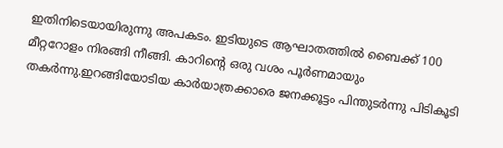ഇതിനിടെയായിരുന്നു അപകടം. ഇടിയുടെ ആഘാതത്തിൽ ബൈക്ക് 100 മീറ്ററോളം നിരങ്ങി നീങ്ങി. കാറിന്റെ ഒരു വശം പൂർണമായും തകർന്നു.ഇറങ്ങിയോടിയ കാർയാത്രക്കാരെ ജനക്കൂട്ടം പിന്തുടർന്നു പിടികൂടി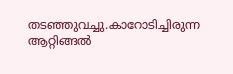തടഞ്ഞുവച്ചു.കാറോടിച്ചിരുന്ന ആറ്റിങ്ങൽ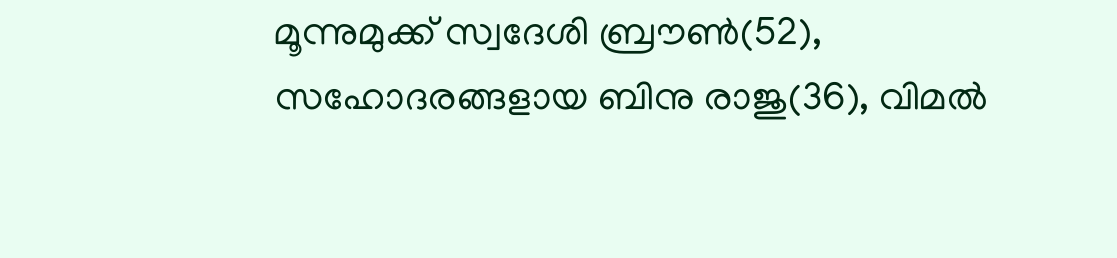മൂന്നുമുക്ക് സ്വദേശി ബ്രൗൺ(52), സഹോദരങ്ങളായ ബിനു രാജു(36), വിമൽ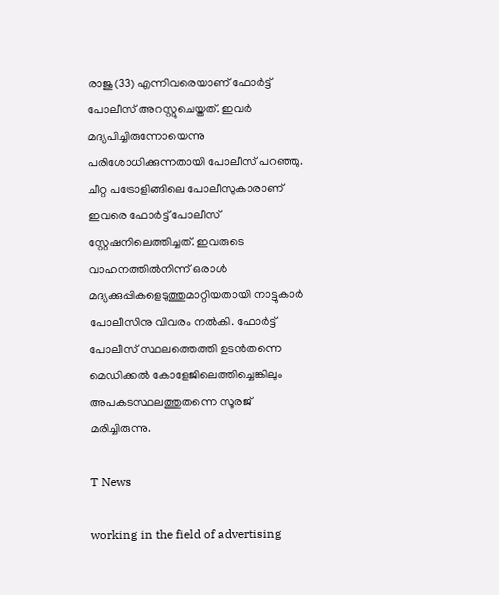രാജു(33) എന്നിവരെയാണ് ഫോർട്ട് പോലീസ് അറസ്റ്റുചെയ്തത്. ഇവർ മദ്യപിച്ചിരുന്നോയെന്നു പരിശോധിക്കുന്നതായി പോലീസ് പറഞ്ഞു. ചീറ്റ പട്രോളിങ്ങിലെ പോലീസുകാരാണ് ഇവരെ ഫോർട്ട് പോലീസ് സ്റ്റേഷനിലെത്തിച്ചത്. ഇവരുടെ വാഹനത്തിൽനിന്ന് ഒരാൾ മദ്യക്കുപ്പികളെടുത്തുമാറ്റിയതായി നാട്ടുകാർ പോലീസിനു വിവരം നൽകി. ഫോർട്ട് പോലീസ് സ്ഥലത്തെത്തി ഉടൻതന്നെ മെഡിക്കൽ കോളേജിലെത്തിച്ചെങ്കിലും അപകടസ്ഥലത്തുതന്നെ സൂരജ് മരിച്ചിരുന്നു.

T News

working in the field of advertising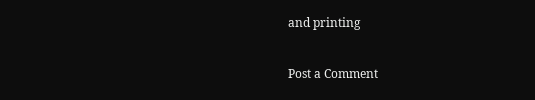and printing

Post a Comment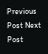Previous Post Next Post